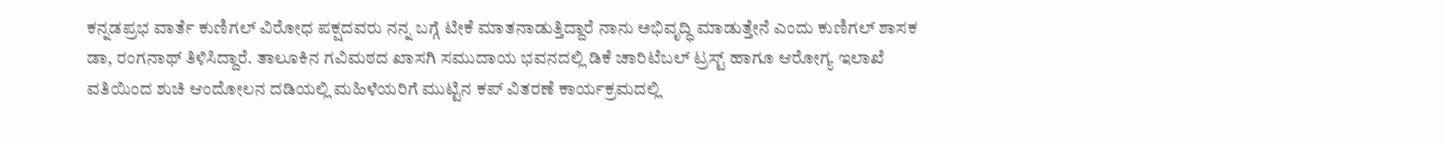ಕನ್ನಡಪ್ರಭ ವಾರ್ತೆ ಕುಣಿಗಲ್ ವಿರೋಧ ಪಕ್ಷದವರು ನನ್ನ ಬಗ್ಗೆ ಟೀಕೆ ಮಾತನಾಡುತ್ತಿದ್ದಾರೆ ನಾನು ಅಭಿವೃದ್ಧಿ ಮಾಡುತ್ತೇನೆ ಎಂದು ಕುಣಿಗಲ್ ಶಾಸಕ ಡಾ, ರಂಗನಾಥ್ ತಿಳಿಸಿದ್ದಾರೆ. ತಾಲೂಕಿನ ಗವಿಮಠದ ಖಾಸಗಿ ಸಮುದಾಯ ಭವನದಲ್ಲಿ ಡಿಕೆ ಚಾರಿಟೆಬಲ್ ಟ್ರಸ್ಟ್ ಹಾಗೂ ಆರೋಗ್ಯ ಇಲಾಖೆ ವತಿಯಿಂದ ಶುಚಿ ಆಂದೋಲನ ದಡಿಯಲ್ಲಿ ಮಹಿಳೆಯರಿಗೆ ಮುಟ್ಟಿನ ಕಪ್ ವಿತರಣೆ ಕಾರ್ಯಕ್ರಮದಲ್ಲಿ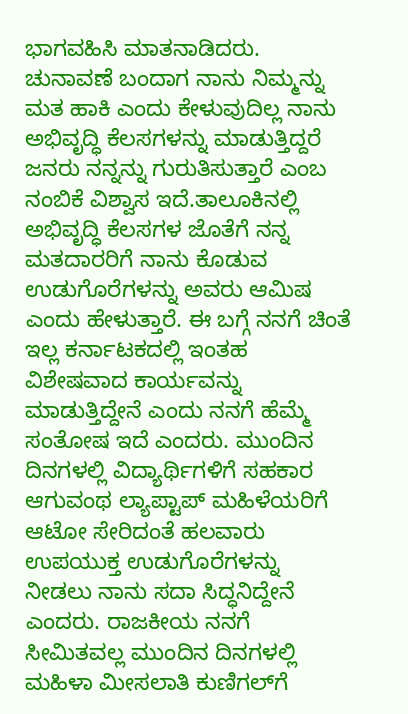ಭಾಗವಹಿಸಿ ಮಾತನಾಡಿದರು. ಚುನಾವಣೆ ಬಂದಾಗ ನಾನು ನಿಮ್ಮನ್ನು ಮತ ಹಾಕಿ ಎಂದು ಕೇಳುವುದಿಲ್ಲ ನಾನು ಅಭಿವೃದ್ಧಿ ಕೆಲಸಗಳನ್ನು ಮಾಡುತ್ತಿದ್ದರೆ ಜನರು ನನ್ನನ್ನು ಗುರುತಿಸುತ್ತಾರೆ ಎಂಬ ನಂಬಿಕೆ ವಿಶ್ವಾಸ ಇದೆ.ತಾಲೂಕಿನಲ್ಲಿ ಅಭಿವೃದ್ಧಿ ಕೆಲಸಗಳ ಜೊತೆಗೆ ನನ್ನ ಮತದಾರರಿಗೆ ನಾನು ಕೊಡುವ ಉಡುಗೊರೆಗಳನ್ನು ಅವರು ಆಮಿಷ ಎಂದು ಹೇಳುತ್ತಾರೆ. ಈ ಬಗ್ಗೆ ನನಗೆ ಚಿಂತೆ ಇಲ್ಲ ಕರ್ನಾಟಕದಲ್ಲಿ ಇಂತಹ ವಿಶೇಷವಾದ ಕಾರ್ಯವನ್ನು ಮಾಡುತ್ತಿದ್ದೇನೆ ಎಂದು ನನಗೆ ಹೆಮ್ಮೆ ಸಂತೋಷ ಇದೆ ಎಂದರು. ಮುಂದಿನ ದಿನಗಳಲ್ಲಿ ವಿದ್ಯಾರ್ಥಿಗಳಿಗೆ ಸಹಕಾರ ಆಗುವಂಥ ಲ್ಯಾಪ್ಟಾಪ್ ಮಹಿಳೆಯರಿಗೆ ಆಟೋ ಸೇರಿದಂತೆ ಹಲವಾರು ಉಪಯುಕ್ತ ಉಡುಗೊರೆಗಳನ್ನು ನೀಡಲು ನಾನು ಸದಾ ಸಿದ್ಧನಿದ್ದೇನೆ ಎಂದರು. ರಾಜಕೀಯ ನನಗೆ ಸೀಮಿತವಲ್ಲ ಮುಂದಿನ ದಿನಗಳಲ್ಲಿ ಮಹಿಳಾ ಮೀಸಲಾತಿ ಕುಣಿಗಲ್‌ಗೆ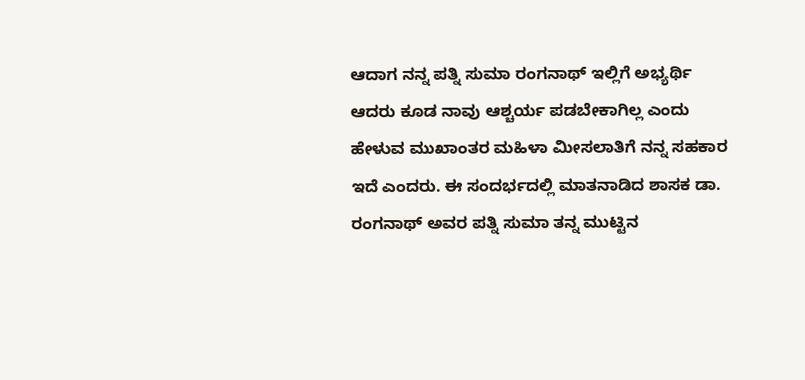ಆದಾಗ ನನ್ನ ಪತ್ನಿ ಸುಮಾ ರಂಗನಾಥ್ ಇಲ್ಲಿಗೆ ಅಭ್ಯರ್ಥಿ ಆದರು ಕೂಡ ನಾವು ಆಶ್ಚರ್ಯ ಪಡಬೇಕಾಗಿಲ್ಲ ಎಂದು ಹೇಳುವ ಮುಖಾಂತರ ಮಹಿಳಾ ಮೀಸಲಾತಿಗೆ ನನ್ನ ಸಹಕಾರ ಇದೆ ಎಂದರು. ಈ ಸಂದರ್ಭದಲ್ಲಿ ಮಾತನಾಡಿದ ಶಾಸಕ ಡಾ. ರಂಗನಾಥ್ ಅವರ ಪತ್ನಿ ಸುಮಾ ತನ್ನ ಮುಟ್ಟಿನ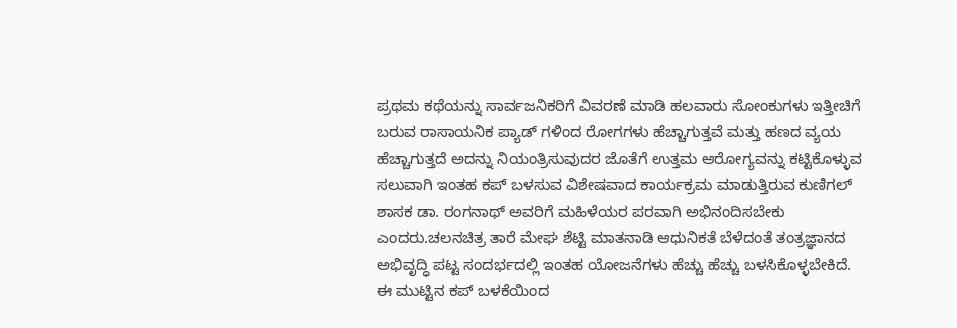ಪ್ರಥಮ ಕಥೆಯನ್ನು ಸಾರ್ವಜನಿಕರಿಗೆ ವಿವರಣೆ ಮಾಡಿ ಹಲವಾರು ಸೋಂಕುಗಳು ಇತ್ತೀಚಿಗೆ ಬರುವ ರಾಸಾಯನಿಕ ಪ್ಯಾಡ್ ಗಳಿಂದ ರೋಗಗಳು ಹೆಚ್ಚಾಗುತ್ತವೆ ಮತ್ತು ಹಣದ ವ್ಯಯ ಹೆಚ್ಚಾಗುತ್ತದೆ ಅದನ್ನು ನಿಯಂತ್ರಿಸುವುದರ ಜೊತೆಗೆ ಉತ್ತಮ ಆರೋಗ್ಯವನ್ನು ಕಟ್ಟಿಕೊಳ್ಳುವ ಸಲುವಾಗಿ ಇಂತಹ ಕಪ್ ಬಳಸುವ ವಿಶೇಷವಾದ ಕಾರ್ಯಕ್ರಮ ಮಾಡುತ್ತಿರುವ ಕುಣಿಗಲ್ ಶಾಸಕ ಡಾ. ರಂಗನಾಥ್ ಅವರಿಗೆ ಮಹಿಳೆಯರ ಪರವಾಗಿ ಅಭಿನಂದಿಸಬೇಕು ಎಂದರು.ಚಲನಚಿತ್ರ ತಾರೆ ಮೇಘ ಶೆಟ್ಟಿ ಮಾತನಾಡಿ ಆಧುನಿಕತೆ ಬೆಳೆದಂತೆ ತಂತ್ರಜ್ಞಾನದ ಅಭಿವೃದ್ಧಿ ಪಟ್ಟ ಸಂದರ್ಭದಲ್ಲಿ ಇಂತಹ ಯೋಜನೆಗಳು ಹೆಚ್ಚು ಹೆಚ್ಚು ಬಳಸಿಕೊಳ್ಳಬೇಕಿದೆ. ಈ ಮುಟ್ಟಿನ ಕಪ್ ಬಳಕೆಯಿಂದ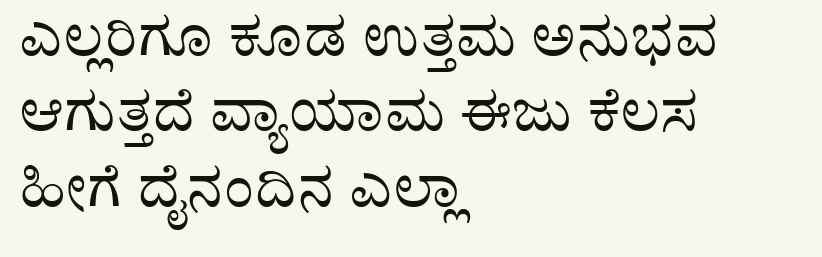ಎಲ್ಲರಿಗೂ ಕೂಡ ಉತ್ತಮ ಅನುಭವ ಆಗುತ್ತದೆ ವ್ಯಾಯಾಮ ಈಜು ಕೆಲಸ ಹೀಗೆ ದೈನಂದಿನ ಎಲ್ಲಾ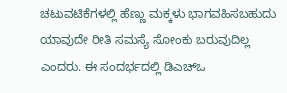ಚಟುವಟಿಕೆಗಳಲ್ಲಿ ಹೆಣ್ಣು ಮಕ್ಕಳು ಭಾಗವಹಿಸಬಹುದು ಯಾವುದೇ ರೀತಿ ಸಮಸ್ಯೆ ಸೋಂಕು ಬರುವುದಿಲ್ಲ ಎಂದರು. ಈ ಸಂದರ್ಭದಲ್ಲಿ ಡಿಎಚ್ಒ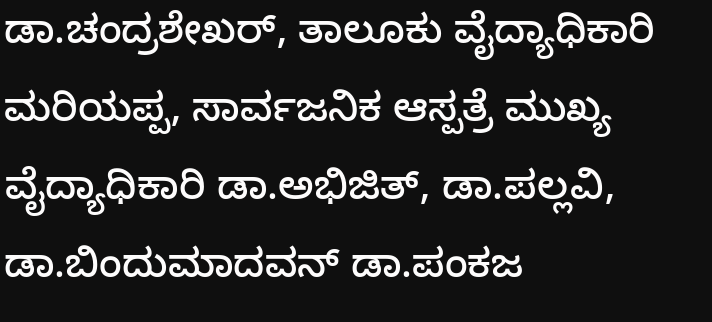ಡಾ.ಚಂದ್ರಶೇಖರ್, ತಾಲೂಕು ವೈದ್ಯಾಧಿಕಾರಿ ಮರಿಯಪ್ಪ, ಸಾರ್ವಜನಿಕ ಆಸ್ಪತ್ರೆ ಮುಖ್ಯ ವೈದ್ಯಾಧಿಕಾರಿ ಡಾ.ಅಭಿಜಿತ್, ಡಾ.ಪಲ್ಲವಿ, ಡಾ.ಬಿಂದುಮಾದವನ್ ಡಾ.ಪಂಕಜ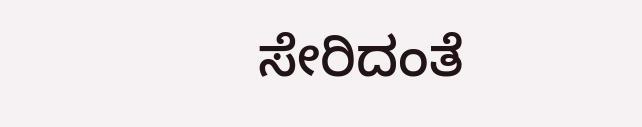ಸೇರಿದಂತೆ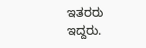ಇತರರು ಇದ್ದರು.